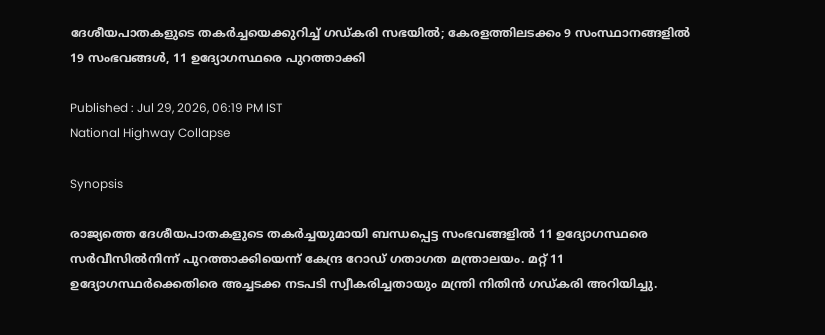ദേശീയപാതകളുടെ തകർച്ചയെക്കുറിച്ച് ഗഡ്കരി സഭയിൽ; കേരളത്തിലടക്കം 9 സംസ്ഥാനങ്ങളിൽ 19 സംഭവങ്ങൾ, 11 ഉദ്യോഗസ്ഥരെ പുറത്താക്കി

Published : Jul 29, 2026, 06:19 PM IST
National Highway Collapse

Synopsis

രാജ്യത്തെ ദേശീയപാതകളുടെ തകർച്ചയുമായി ബന്ധപ്പെട്ട സംഭവങ്ങളിൽ 11 ഉദ്യോഗസ്ഥരെ സർവീസിൽനിന്ന് പുറത്താക്കിയെന്ന് കേന്ദ്ര റോഡ് ഗതാഗത മന്ത്രാലയം. മറ്റ് 11 ഉദ്യോഗസ്ഥർക്കെതിരെ അച്ചടക്ക നടപടി സ്വീകരിച്ചതായും മന്ത്രി നിതിൻ ഗഡ്കരി അറിയിച്ചു.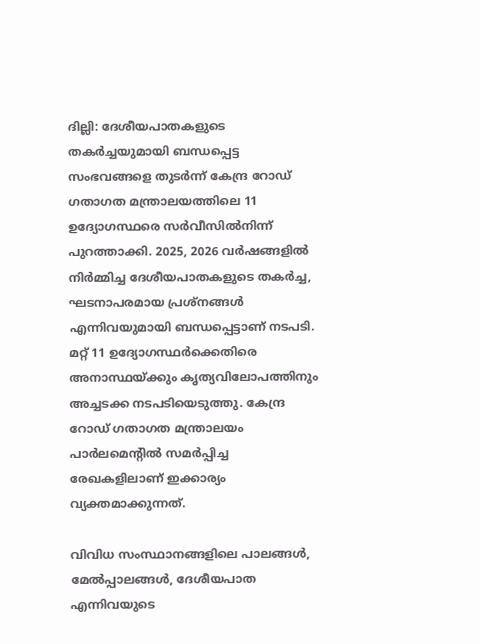ദില്ലി: ദേശീയപാതകളുടെ തകർച്ചയുമായി ബന്ധപ്പെട്ട സംഭവങ്ങളെ തുടർന്ന് കേന്ദ്ര റോഡ് ഗതാഗത മന്ത്രാലയത്തിലെ 11 ഉദ്യോഗസ്ഥരെ സർവീസിൽനിന്ന് പുറത്താക്കി. 2025, 2026 വർഷങ്ങളിൽ നിർമ്മിച്ച ദേശീയപാതകളുടെ തകർച്ച, ഘടനാപരമായ പ്രശ്നങ്ങൾ എന്നിവയുമായി ബന്ധപ്പെട്ടാണ് നടപടി. മറ്റ് 11 ഉദ്യോഗസ്ഥർക്കെതിരെ അനാസ്ഥയ്ക്കും കൃത്യവിലോപത്തിനും അച്ചടക്ക നടപടിയെടുത്തു. കേന്ദ്ര റോഡ് ഗതാഗത മന്ത്രാലയം പാർലമെൻ്റിൽ സമർപ്പിച്ച രേഖകളിലാണ് ഇക്കാര്യം വ്യക്തമാക്കുന്നത്.

വിവിധ സംസ്ഥാനങ്ങളിലെ പാലങ്ങൾ, മേൽപ്പാലങ്ങൾ, ദേശീയപാത എന്നിവയുടെ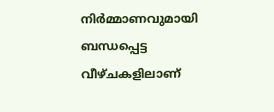നിർമ്മാണവുമായി ബന്ധപ്പെട്ട വീഴ്ചകളിലാണ്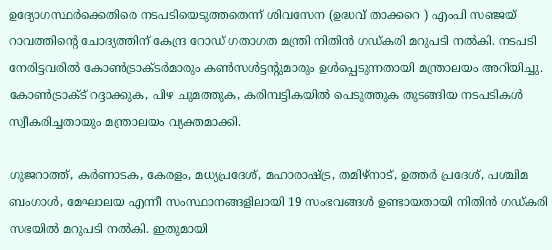ഉദ്യോഗസ്ഥർക്കെതിരെ നടപടിയെടുത്തതെന്ന് ശിവസേന (ഉദ്ധവ് താക്കറെ ) എംപി സഞ്ജയ് റാവത്തിൻ്റെ ചോദ്യത്തിന് കേന്ദ്ര റോഡ് ഗതാഗത മന്ത്രി നിതിൻ ഗഡ്കരി മറുപടി നൽകി. നടപടി നേരിട്ടവരിൽ കോൺട്രാക്ടർമാരും കൺസൾട്ടൻ്റുമാരും ഉൾപ്പെടുന്നതായി മന്ത്രാലയം അറിയിച്ചു. കോൺട്രാക്ട് റദ്ദാക്കുക, പിഴ ചുമത്തുക, കരിമ്പട്ടികയിൽ പെടുത്തുക തുടങ്ങിയ നടപടികൾ സ്വീകരിച്ചതായും മന്ത്രാലയം വ്യക്തമാക്കി.

ഗുജറാത്ത്, കർണാടക, കേരളം, മധ്യപ്രദേശ്, മഹാരാഷ്ട്ര, തമിഴ്നാട്, ഉത്തർ പ്രദേശ്, പശ്ചിമ ബംഗാൾ, മേഘാലയ എന്നീ സംസ്ഥാനങ്ങളിലായി 19 സംഭവങ്ങൾ ഉണ്ടായതായി നിതിൻ ഗഡ്കരി സഭയിൽ മറുപടി നൽകി. ഇതുമായി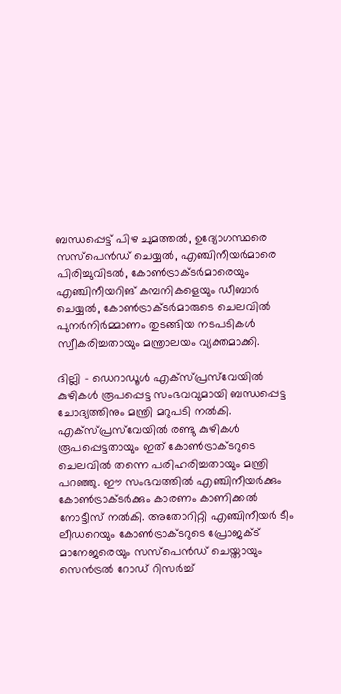ബന്ധപ്പെട്ട് പിഴ ചുമത്തൽ, ഉദ്യോഗസ്ഥരെ സസ്പെൻഡ് ചെയ്യൽ, എഞ്ചിനീയർമാരെ പിരിച്ചുവിടൽ, കോൺട്രാക്ടർമാരെയും എഞ്ചിനീയറിങ് കമ്പനികളെയും ഡീബാർ ചെയ്യൽ, കോൺട്രാക്ടർമാരുടെ ചെലവിൽ പുനർനിർമ്മാണം തുടങ്ങിയ നടപടികൾ സ്വീകരിച്ചതായും മന്ത്രാലയം വ്യക്തമാക്കി.

ദില്ലി - ഡെറാഡൂൾ എക്സ്പ്രസ്‍വേയിൽ കുഴികൾ രൂപപ്പെട്ട സംഭവവുമായി ബന്ധപ്പെട്ട ചോദ്യത്തിനും മന്ത്രി മറുപടി നൽകി. എക്സ്പ്രസ്‍വേയിൽ രണ്ടു കുഴികൾ രൂപപ്പെട്ടതായും ഇത് കോൺട്രാക്ടറുടെ ചെലവിൽ തന്നെ പരിഹരിച്ചതായും മന്ത്രി പറഞ്ഞു. ഈ സംഭവത്തിൽ എഞ്ചിനീയർക്കും കോൺട്രാക്ടർക്കും കാരണം കാണിക്കൽ നോട്ടീസ് നൽകി. അതോറിറ്റി എഞ്ചിനീയർ ടീം ലീഡറെയും കോൺട്രാക്ടറുടെ പ്രോജക്ട് മാനേജരെയും സസ്പെൻഡ് ചെയ്തായും സെൻട്രൽ റോഡ് റിസർച്ച്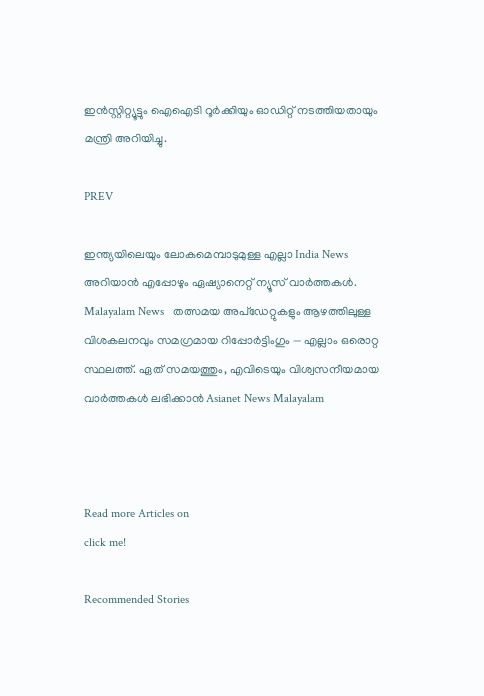ഇൻസ്റ്റിറ്റ്യൂട്ടും ഐഐടി റൂർക്കിയും ഓഡിറ്റ് നടത്തിയതായും മന്ത്രി അറിയിച്ചു.

PREV

ഇന്ത്യയിലെയും ലോകമെമ്പാടുമുള്ള എല്ലാ India News അറിയാൻ എപ്പോഴും ഏഷ്യാനെറ്റ് ന്യൂസ് വാർത്തകൾ. Malayalam News   തത്സമയ അപ്‌ഡേറ്റുകളും ആഴത്തിലുള്ള വിശകലനവും സമഗ്രമായ റിപ്പോർട്ടിംഗും — എല്ലാം ഒരൊറ്റ സ്ഥലത്ത്. ഏത് സമയത്തും, എവിടെയും വിശ്വസനീയമായ വാർത്തകൾ ലഭിക്കാൻ Asianet News Malayalam



Read more Articles on
click me!

Recommended Stories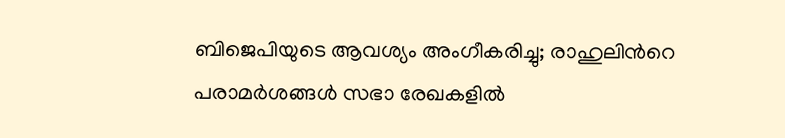ബിജെപിയുടെ ആവശ്യം അംഗീകരിച്ചു; രാഹുലിന്‍റെ പരാമര്‍ശങ്ങള്‍ സഭാ രേഖകളില്‍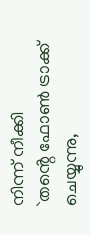നിന്ന് നീക്കി
`തൻ്റെ ഫോൺ ട്രാക്ക് ചെയ്യുന്നു,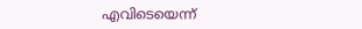എവിടെയെന്ന്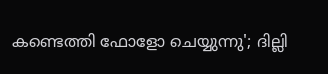കണ്ടെത്തി ഫോളോ ചെയ്യുന്നു'; ദില്ലി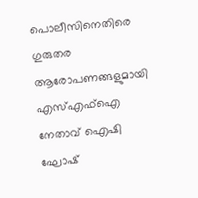പൊലീസിനെതിരെ ഗുരുതര ആരോപണങ്ങളുമായി എസ്എഫ്ഐ നേതാവ് ഐഷി ഘോഷ്